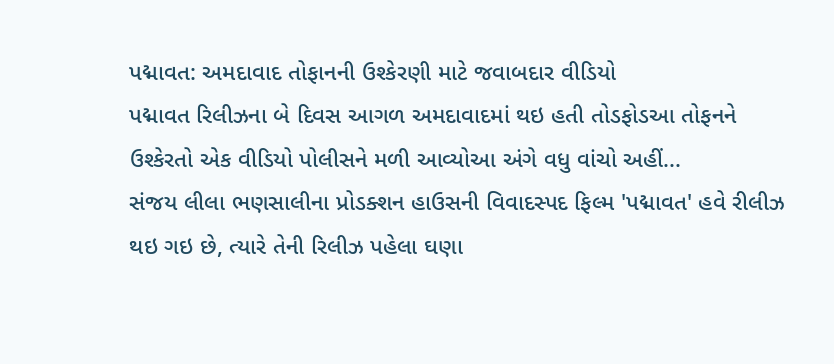પદ્માવત: અમદાવાદ તોફાનની ઉશ્કેરણી માટે જવાબદાર વીડિયો
પદ્માવત રિલીઝના બે દિવસ આગળ અમદાવાદમાં થઇ હતી તોડફોડઆ તોફનને ઉશ્કેરતો એક વીડિયો પોલીસને મળી આવ્યોઆ અંગે વધુ વાંચો અહીં...
સંજય લીલા ભણસાલીના પ્રોડક્શન હાઉસની વિવાદસ્પદ ફિલ્મ 'પદ્માવત' હવે રીલીઝ થઇ ગઇ છે, ત્યારે તેની રિલીઝ પહેલા ઘણા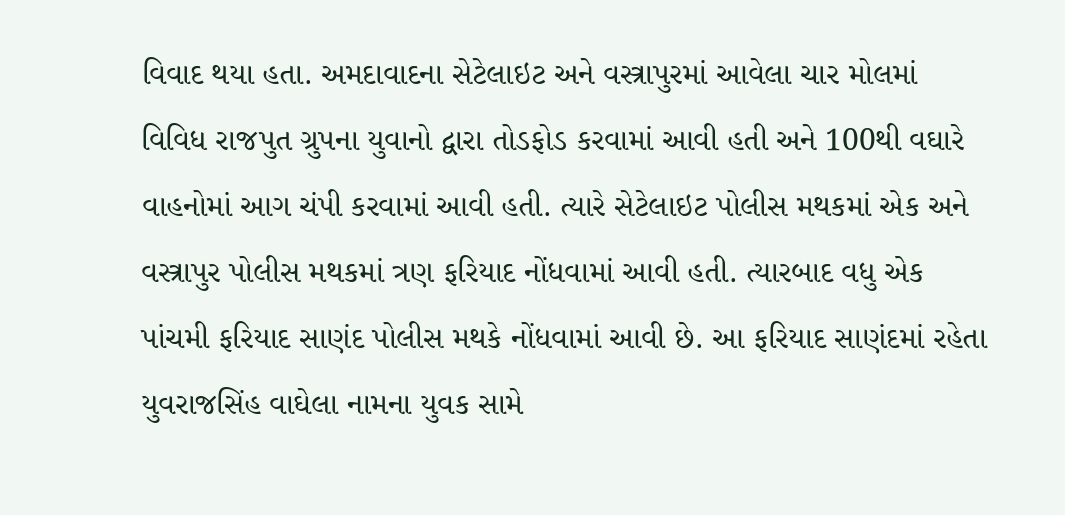વિવાદ થયા હતા. અમદાવાદના સેટેલાઇટ અને વસ્ત્રાપુરમાં આવેલા ચાર મોલમાં વિવિધ રાજપુત ગ્રુપના યુવાનો દ્વારા તોડફોડ કરવામાં આવી હતી અને 100થી વઘારે વાહનોમાં આગ ચંપી કરવામાં આવી હતી. ત્યારે સેટેલાઇટ પોલીસ મથકમાં એક અને વસ્ત્રાપુર પોલીસ મથકમાં ત્રણ ફરિયાદ નોંધવામાં આવી હતી. ત્યારબાદ વધુ એક પાંચમી ફરિયાદ સાણંદ પોલીસ મથકે નોંધવામાં આવી છે. આ ફરિયાદ સાણંદમાં રહેતા યુવરાજસિંહ વાઘેલા નામના યુવક સામે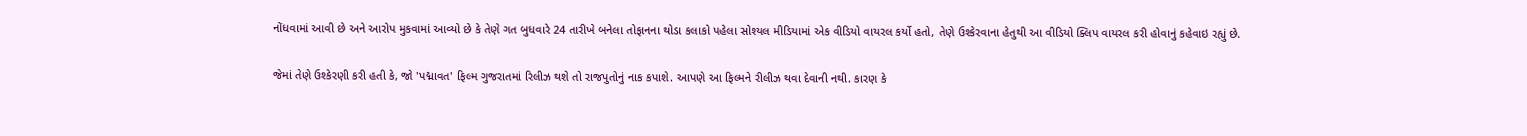નોંધવામાં આવી છે અને આરોપ મુકવામાં આવ્યો છે કે તેણે ગત બુધવારે 24 તારીખે બનેલા તોફાનના થોડા કલાકો પહેલા સોશ્યલ મીડિયામાં એક વીડિયો વાયરલ કર્યો હતો, તેણે ઉશ્કેરવાના હેતુથી આ વીડિયો ક્લિપ વાયરલ કરી હોવાનું કહેવાઇ રહ્યું છે.

જેમાં તેણે ઉશ્કેરણી કરી હતી કે, જો 'પદ્માવત' ફિલ્મ ગુજરાતમાં રિલીઝ થશે તો રાજપુતોનું નાક કપાશે. આપણે આ ફિલ્મને રીલીઝ થવા દેવાની નથી. કારણ કે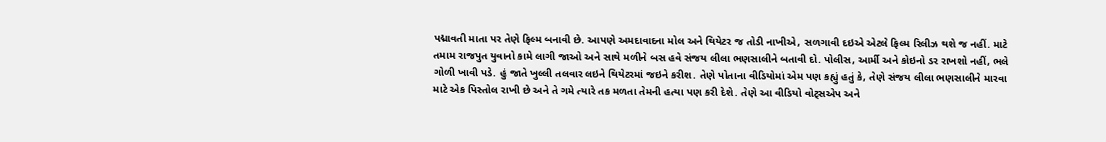પદ્માવતી માતા પર તેણે ફિલ્મ બનાવી છે. આપણે અમદાવાદના મોલ અને થિયેટર જ તોડી નાખીએ, સળગાવી દઇએ એટલે ફિલ્મ રિલીઝ થશે જ નહીં. માટે તમામ રાજપુત યુવાનો કામે લાગી જાઓ અને સાથે મળીને બસ હવે સંજય લીલા ભણસાલીને બતાવી દો. પોલીસ, આર્મી અને કોઇનો ડર રાખશો નહીં, ભલે ગોળી ખાવી પડે. હું જાતે ખુલ્લી તલવાર લઇને થિયેટરમાં જઇને કરીશ. તેણે પોતાના વીડિયોમાં એમ પણ કહ્યું હતું કે, તેણે સંજય લીલા ભણસાલીને મારવા માટે એક પિસ્તોલ રાખી છે અને તે ગમે ત્યારે તક મળતા તેમની હત્યા પણ કરી દેશે. તેણે આ વીડિયો વોટ્સએપ અને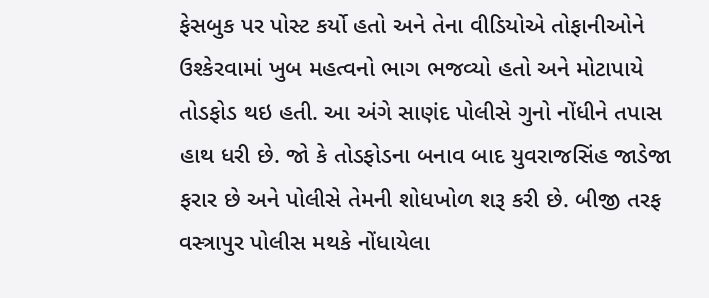ફેસબુક પર પોસ્ટ કર્યો હતો અને તેના વીડિયોએ તોફાનીઓને ઉશ્કેરવામાં ખુબ મહત્વનો ભાગ ભજવ્યો હતો અને મોટાપાયે તોડફોડ થઇ હતી. આ અંગે સાણંદ પોલીસે ગુનો નોંધીને તપાસ હાથ ધરી છે. જો કે તોડફોડના બનાવ બાદ યુવરાજસિંહ જાડેજા ફરાર છે અને પોલીસે તેમની શોધખોળ શરૂ કરી છે. બીજી તરફ વસ્ત્રાપુર પોલીસ મથકે નોંધાયેલા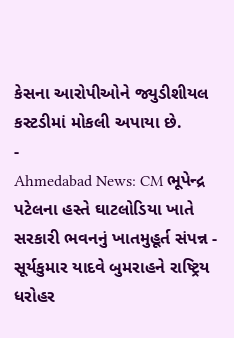કેસના આરોપીઓને જ્યુડીશીયલ કસ્ટડીમાં મોકલી અપાયા છે.
-
Ahmedabad News: CM ભૂપેન્દ્ર પટેલના હસ્તે ઘાટલોડિયા ખાતે સરકારી ભવનનું ખાતમુહૂર્ત સંપન્ન -
સૂર્યકુમાર યાદવે બુમરાહને રાષ્ટ્રિય ધરોહર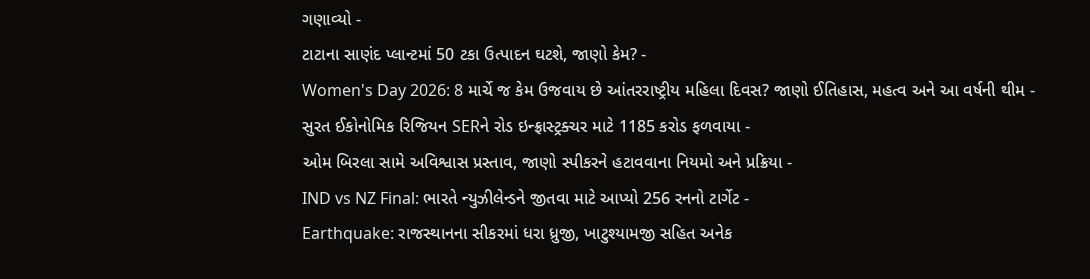ગણાવ્યો -
ટાટાના સાણંદ પ્લાન્ટમાં 50 ટકા ઉત્પાદન ઘટશે, જાણો કેમ? -
Women's Day 2026: 8 માર્ચે જ કેમ ઉજવાય છે આંતરરાષ્ટ્રીય મહિલા દિવસ? જાણો ઈતિહાસ, મહત્વ અને આ વર્ષની થીમ -
સુરત ઈકોનોમિક રિજિયન SERને રોડ ઇન્ફ્રાસ્ટ્રક્ચર માટે 1185 કરોડ ફળવાયા -
ઓમ બિરલા સામે અવિશ્વાસ પ્રસ્તાવ, જાણો સ્પીકરને હટાવવાના નિયમો અને પ્રક્રિયા -
IND vs NZ Final: ભારતે ન્યુઝીલેન્ડને જીતવા માટે આપ્યો 256 રનનો ટાર્ગેટ -
Earthquake: રાજસ્થાનના સીકરમાં ધરા ધ્રુજી, ખાટુશ્યામજી સહિત અનેક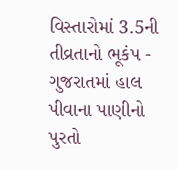વિસ્તારોમાં 3.5ની તીવ્રતાનો ભૂકંપ -
ગુજરાતમાં હાલ પીવાના પાણીનો પુરતો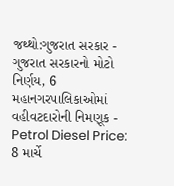જથ્થો:ગુજરાત સરકાર -
ગુજરાત સરકારનો મોટો નિર્ણય, 6 મહાનગરપાલિકાઓમાં વહીવટદારોની નિમણૂક -
Petrol Diesel Price: 8 માર્ચે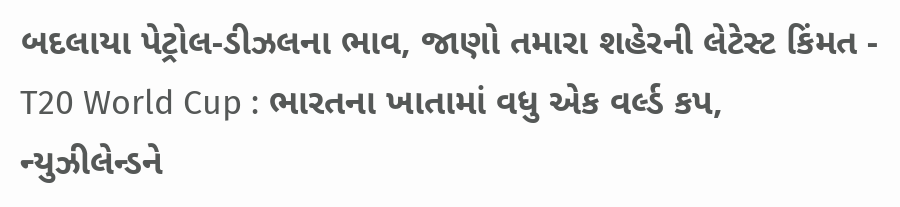બદલાયા પેટ્રોલ-ડીઝલના ભાવ, જાણો તમારા શહેરની લેટેસ્ટ કિંમત -
T20 World Cup : ભારતના ખાતામાં વધુ એક વર્લ્ડ કપ, ન્યુઝીલેન્ડને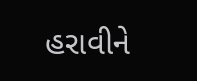હરાવીને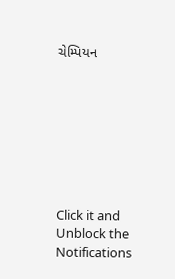ચેમ્પિયન








Click it and Unblock the Notifications